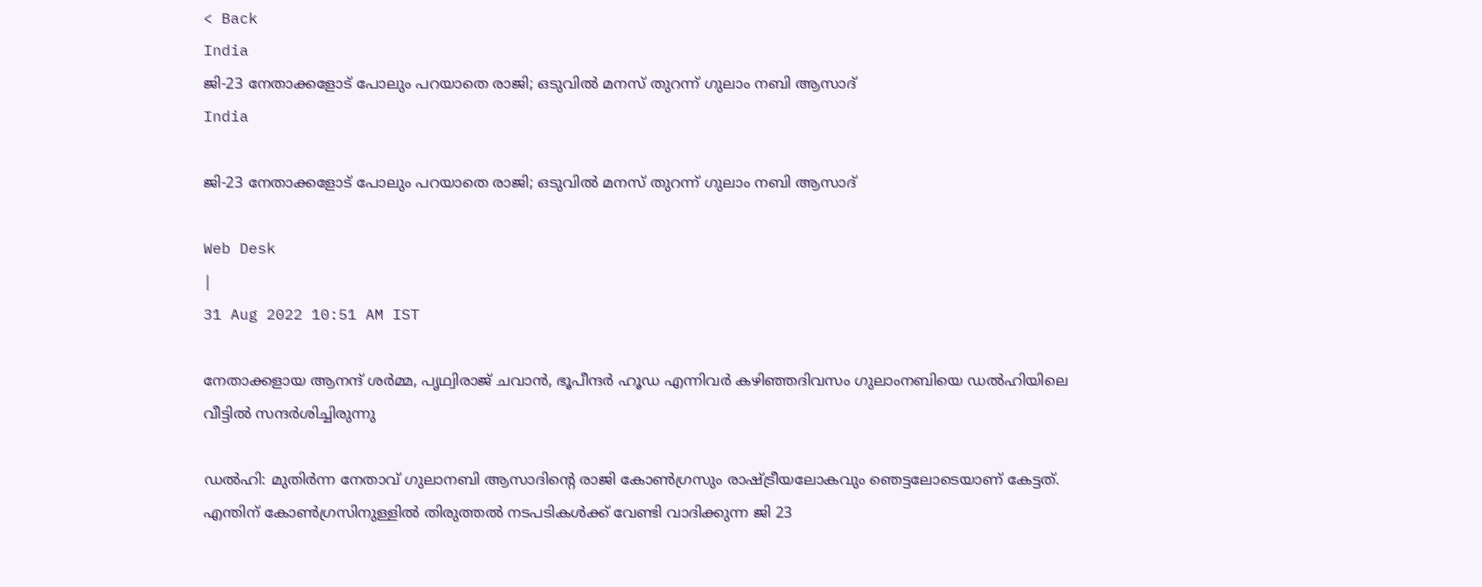< Back
India
ജി-23 നേതാക്കളോട് പോലും പറയാതെ രാജി; ഒടുവിൽ മനസ് തുറന്ന് ഗുലാം നബി ആസാദ്
India

ജി-23 നേതാക്കളോട് പോലും പറയാതെ രാജി; ഒടുവിൽ മനസ് തുറന്ന് ഗുലാം നബി ആസാദ്

Web Desk
|
31 Aug 2022 10:51 AM IST

നേതാക്കളായ ആനന്ദ് ശർമ്മ, പൃഥ്വിരാജ് ചവാൻ, ഭൂപീന്ദർ ഹൂഡ എന്നിവർ കഴിഞ്ഞദിവസം ഗുലാംനബിയെ ഡൽഹിയിലെ വീട്ടിൽ സന്ദർശിച്ചിരുന്നു

ഡൽഹി: മുതിർന്ന നേതാവ് ഗുലാനബി ആസാദിന്റെ രാജി കോൺഗ്രസും രാഷ്ട്രീയലോകവും ഞെട്ടലോടെയാണ് കേട്ടത്. എന്തിന് കോൺഗ്രസിനുള്ളിൽ തിരുത്തൽ നടപടികൾക്ക് വേണ്ടി വാദിക്കുന്ന ജി 23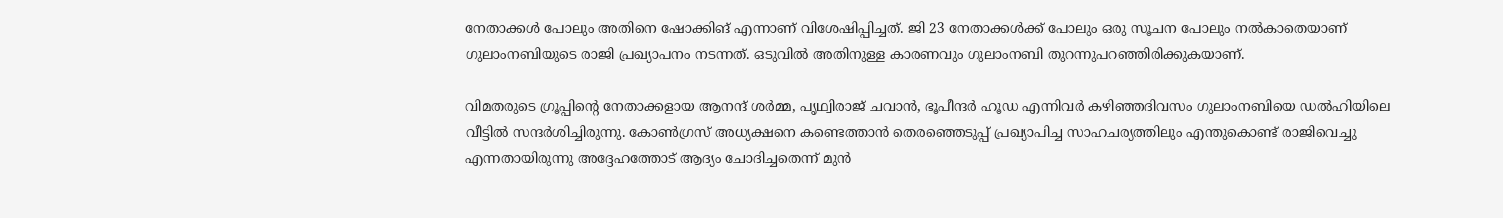നേതാക്കൾ പോലും അതിനെ ഷോക്കിങ് എന്നാണ് വിശേഷിപ്പിച്ചത്. ജി 23 നേതാക്കൾക്ക് പോലും ഒരു സൂചന പോലും നൽകാതെയാണ് ഗുലാംനബിയുടെ രാജി പ്രഖ്യാപനം നടന്നത്. ഒടുവിൽ അതിനുള്ള കാരണവും ഗുലാംനബി തുറന്നുപറഞ്ഞിരിക്കുകയാണ്.

വിമതരുടെ ഗ്രൂപ്പിന്റെ നേതാക്കളായ ആനന്ദ് ശർമ്മ, പൃഥ്വിരാജ് ചവാൻ, ഭൂപീന്ദർ ഹൂഡ എന്നിവർ കഴിഞ്ഞദിവസം ഗുലാംനബിയെ ഡൽഹിയിലെ വീട്ടിൽ സന്ദർശിച്ചിരുന്നു. കോൺഗ്രസ് അധ്യക്ഷനെ കണ്ടെത്താന്‍ തെരഞ്ഞെടുപ്പ് പ്രഖ്യാപിച്ച സാഹചര്യത്തിലും എന്തുകൊണ്ട് രാജിവെച്ചു എന്നതായിരുന്നു അദ്ദേഹത്തോട് ആദ്യം ചോദിച്ചതെന്ന് മുൻ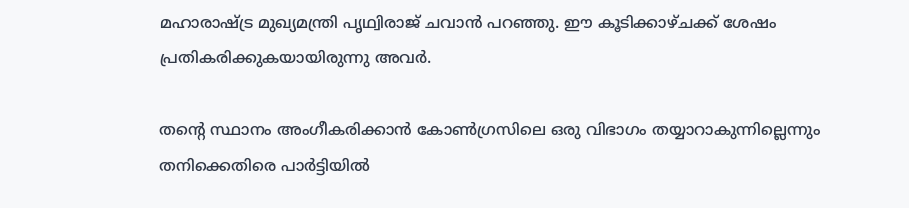മഹാരാഷ്ട്ര മുഖ്യമന്ത്രി പൃഥ്വിരാജ് ചവാൻ പറഞ്ഞു. ഈ കൂടിക്കാഴ്ചക്ക് ശേഷം പ്രതികരിക്കുകയായിരുന്നു അവർ.

തന്റെ സ്ഥാനം അംഗീകരിക്കാൻ കോൺഗ്രസിലെ ഒരു വിഭാഗം തയ്യാറാകുന്നില്ലെന്നും തനിക്കെതിരെ പാർട്ടിയിൽ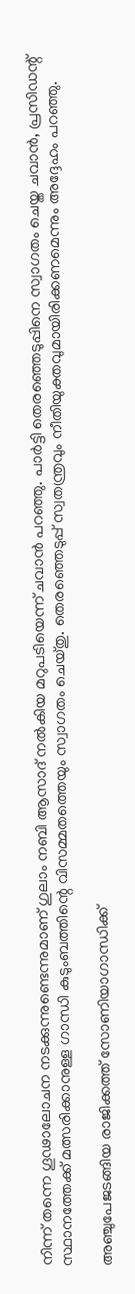നിന്ന് തന്നെ ഗൂഢാലോചന നടക്കുന്നുണ്ടെന്നുമാണ് ഗുലാം നബി ആസാദ് നൽകിയ മറുപടിയെന്ന് ചവാൻ പറഞ്ഞു. പാർട്ടി തെരഞ്ഞെടുപ്പിനെ സ്വാഗതം ചെയ്ത ചവാൻ, പ്രസിഡന്റ് സ്ഥാനത്തേക്ക് മത്സരിക്കാനുള്ള ഗാന്ധി കുടുംബത്തിന്റെ വിസമ്മതത്തെയും സ്വാഗതം ചെയ്തു. തെരഞ്ഞെടുപ്പ് സ്വതന്ത്രവും നീതിയുക്തവുമായിരിക്കണമെന്നും അദ്ദേഹം പറഞ്ഞു.

അഞ്ചുപേജടങ്ങിയ രാജിക്കത്ത് സോണിയാഗാന്ധിക്ക്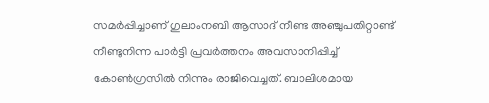സമർപ്പിച്ചാണ് ഗുലാംനബി ആസാദ് നീണ്ട അഞ്ചുപതിറ്റാണ്ട് നീണ്ടുനിന്ന പാർട്ടി പ്രവർത്തനം അവസാനിപ്പിച്ച് കോൺഗ്രസിൽ നിന്നും രാജിവെച്ചത്. ബാലിശമായ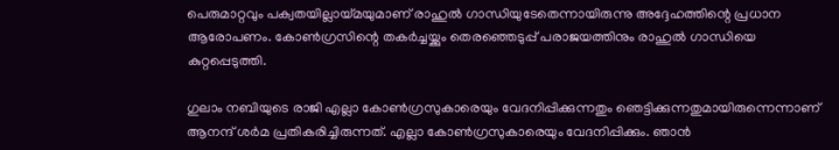പെരുമാറ്റവും പക്വതയില്ലായ്മയുമാണ് രാഹുൽ ഗാന്ധിയുടേതെന്നായിരുന്നു അദ്ദേഹത്തിന്റെ പ്രധാന ആരോപണം. കോൺഗ്രസിന്റെ തകർച്ചയ്ക്കും തെരഞ്ഞെടുപ്പ് പരാജയത്തിനും രാഹുൽ ഗാന്ധിയെ കുറ്റപ്പെടുത്തി.

ഗുലാം നബിയുടെ രാജി എല്ലാ കോൺഗ്രസുകാരെയും വേദനിപ്പിക്കുന്നതും ഞെട്ടിക്കുന്നതുമായിരുന്നെന്നാണ് ആനന്ദ് ശർമ പ്രതികരിച്ചിരുന്നത്. എല്ലാ കോൺഗ്രസുകാരെയും വേദനിപ്പിക്കും. ഞാൻ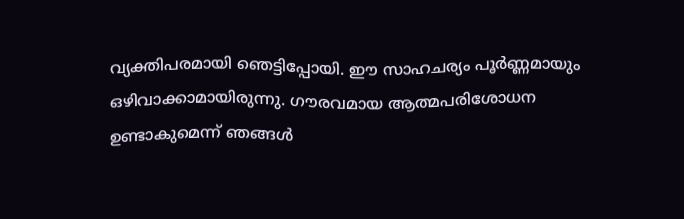വ്യക്തിപരമായി ഞെട്ടിപ്പോയി. ഈ സാഹചര്യം പൂർണ്ണമായും ഒഴിവാക്കാമായിരുന്നു. ഗൗരവമായ ആത്മപരിശോധന ഉണ്ടാകുമെന്ന് ഞങ്ങൾ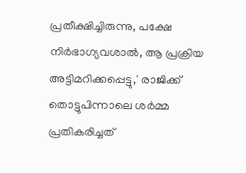പ്രതീക്ഷിച്ചിരുന്നു, പക്ഷേ നിർഭാഗ്യവശാൽ, ആ പ്രക്രിയ അട്ടിമറിക്കപ്പെട്ടു,' രാജിക്ക് തൊട്ടുപിന്നാലെ ശർമ്മ പ്രതികരിച്ചത്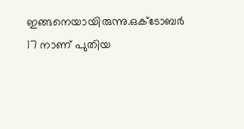ഇങ്ങനെയായിരുന്നു.ഒക്ടോബർ 17 നാണ് പുതിയ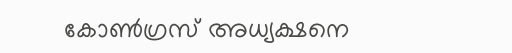കോൺഗ്രസ് അധ്യക്ഷനെ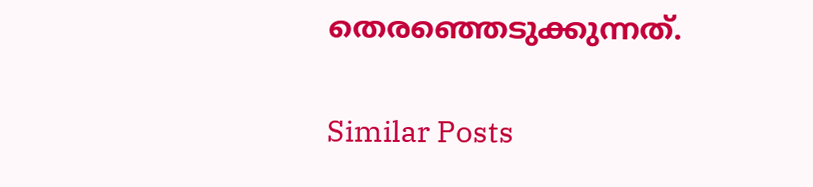തെരഞ്ഞെടുക്കുന്നത്.

Similar Posts